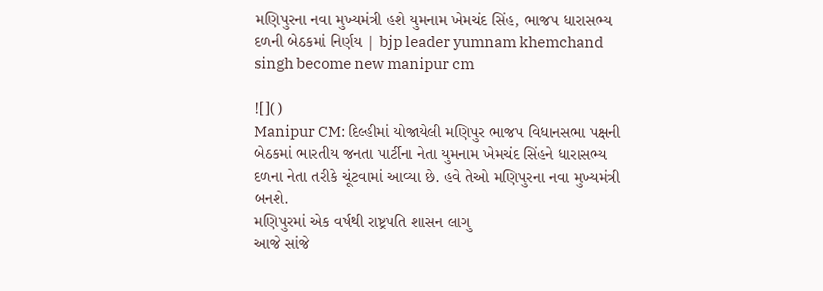મણિપુરના નવા મુખ્યમંત્રી હશે યુમનામ ખેમચંદ સિંહ, ભાજપ ધારાસભ્ય દળની બેઠકમાં નિર્ણય | bjp leader yumnam khemchand singh become new manipur cm

![]()
Manipur CM: દિલ્હીમાં યોજાયેલી મણિપુર ભાજપ વિધાનસભા પક્ષની બેઠકમાં ભારતીય જનતા પાર્ટીના નેતા યુમનામ ખેમચંદ સિંહને ધારાસભ્ય દળના નેતા તરીકે ચૂંટવામાં આવ્યા છે. હવે તેઓ મણિપુરના નવા મુખ્યમંત્રી બનશે.
મણિપુરમાં એક વર્ષથી રાષ્ટ્રપતિ શાસન લાગુ
આજે સાંજે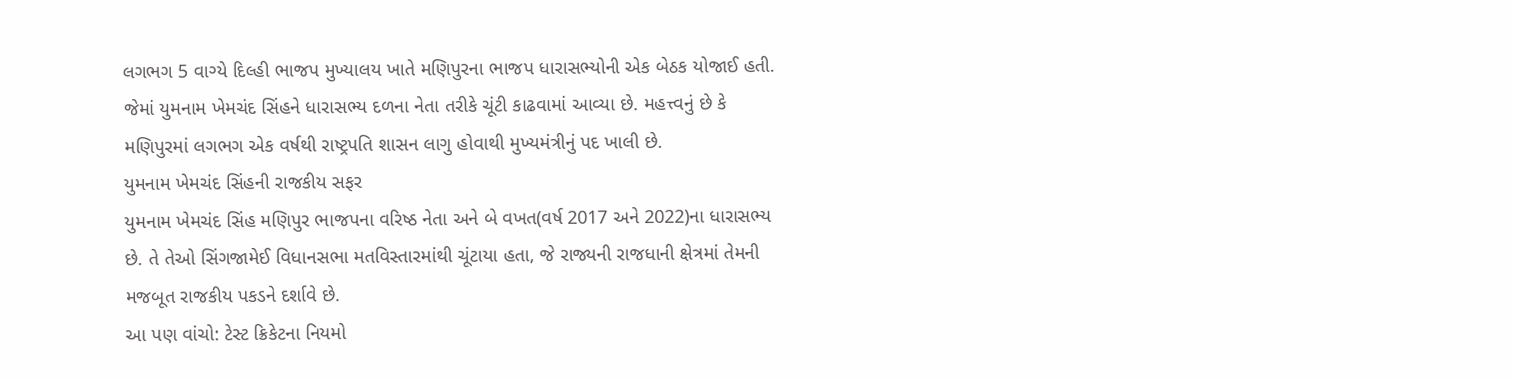લગભગ 5 વાગ્યે દિલ્હી ભાજપ મુખ્યાલય ખાતે મણિપુરના ભાજપ ધારાસભ્યોની એક બેઠક યોજાઈ હતી. જેમાં યુમનામ ખેમચંદ સિંહને ધારાસભ્ય દળના નેતા તરીકે ચૂંટી કાઢવામાં આવ્યા છે. મહત્ત્વનું છે કે મણિપુરમાં લગભગ એક વર્ષથી રાષ્ટ્રપતિ શાસન લાગુ હોવાથી મુખ્યમંત્રીનું પદ ખાલી છે.
યુમનામ ખેમચંદ સિંહની રાજકીય સફર
યુમનામ ખેમચંદ સિંહ મણિપુર ભાજપના વરિષ્ઠ નેતા અને બે વખત(વર્ષ 2017 અને 2022)ના ધારાસભ્ય છે. તે તેઓ સિંગજામેઈ વિધાનસભા મતવિસ્તારમાંથી ચૂંટાયા હતા, જે રાજ્યની રાજધાની ક્ષેત્રમાં તેમની મજબૂત રાજકીય પકડને દર્શાવે છે.
આ પણ વાંચો: ટેસ્ટ ક્રિકેટના નિયમો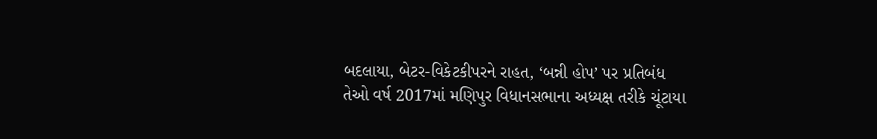બદલાયા, બેટર-વિકેટકીપરને રાહત, ‘બન્ની હોપ’ પર પ્રતિબંધ
તેઓ વર્ષ 2017માં મણિપુર વિધાનસભાના અધ્યક્ષ તરીકે ચૂંટાયા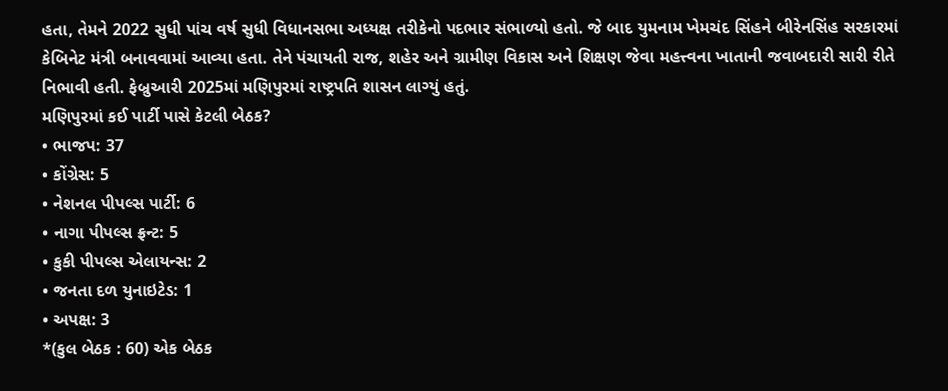હતા, તેમને 2022 સુધી પાંચ વર્ષ સુધી વિધાનસભા અધ્યક્ષ તરીકેનો પદભાર સંભાળ્યો હતો. જે બાદ યુમનામ ખેમચંદ સિંહને બીરેનસિંહ સરકારમાં કેબિનેટ મંત્રી બનાવવામાં આવ્યા હતા. તેને પંચાયતી રાજ, શહેર અને ગ્રામીણ વિકાસ અને શિક્ષણ જેવા મહત્ત્વના ખાતાની જવાબદારી સારી રીતે નિભાવી હતી. ફેબ્રુઆરી 2025માં મણિપુરમાં રાષ્ટ્રપતિ શાસન લાગ્યું હતું.
મણિપુરમાં કઈ પાર્ટી પાસે કેટલી બેઠક?
• ભાજપ: 37
• કોંગ્રેસ: 5
• નેશનલ પીપલ્સ પાર્ટી: 6
• નાગા પીપલ્સ ફ્રન્ટ: 5
• કુકી પીપલ્સ એલાયન્સ: 2
• જનતા દળ યુનાઇટેડ: 1
• અપક્ષ: 3
*(કુલ બેઠક : 60) એક બેઠક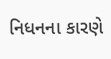નિધનના કારણે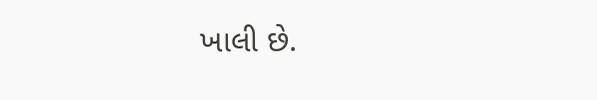ખાલી છે.